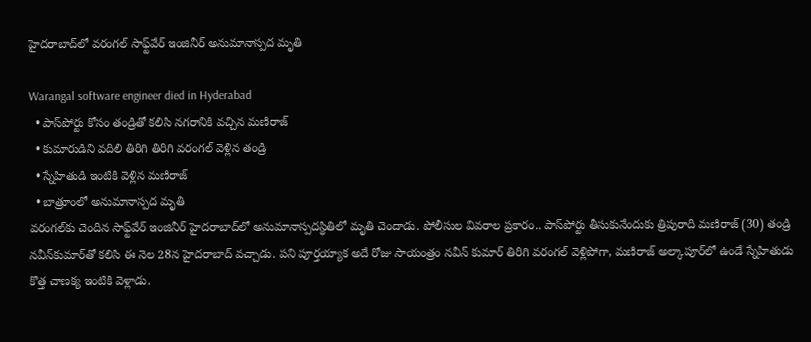హైదరాబాద్‌లో వరంగల్ సాఫ్ట్‌వేర్ ఇంజినీర్ అనుమానాస్పద మృతి

Warangal software engineer died in Hyderabad
  • పాస్‌పోర్టు కోసం తండ్రితో కలిసి నగరానికి వచ్చిన మణిరాజ్
  • కుమారుడిని వదిలి తిరిగి తిరిగి వరంగల్ వెళ్లిన తండ్రి
  • స్నేహితుడి ఇంటికి వెళ్లిన మణిరాజ్
  • బాత్రూంలో అనుమానాస్పద మృతి
వరంగల్‌కు చెందిన సాఫ్ట్‌వేర్ ఇంజినీర్ హైదరాబాద్‌లో అనుమానాస్పదస్థితిలో మృతి చెందాడు. పోలీసుల వివరాల ప్రకారం.. పాస్‌పోర్టు తీసుకునేందుకు త్రిపురాది మణిరాజ్ (30) తండ్రి నవీన్‌కుమార్‌తో కలిసి ఈ నెల 28న హైదరాబాద్ వచ్చాడు. పని పూర్తయ్యాక అదే రోజు సాయంత్రం నవీన్ కుమార్ తిరిగి వరంగల్ వెళ్లిపోగా, మణిరాజ్ అల్కాపూర్‌లో ఉండే స్నేహితుడు కొత్త చాణక్య ఇంటికి వెళ్లాడు.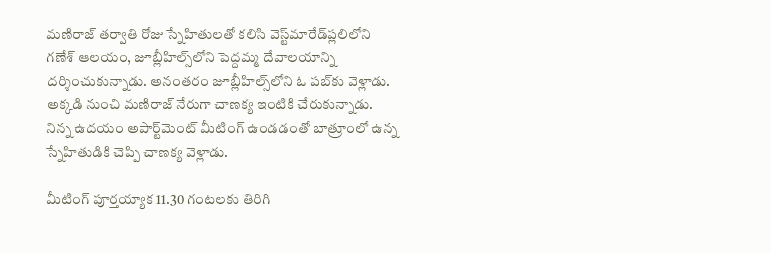మణిరాజ్ తర్వాతి రోజు స్నేహితులతో కలిసి వెస్ట్‌మారేడ్‌ప్లలిలోని గణేశ్ ఆలయం, జూబ్లీహిల్స్‌లోని పెద్దమ్మ దేవాలయాన్ని దర్శించుకున్నాడు. అనంతరం జూబ్లీహిల్స్‌లోని ఓ పబ్‌కు వెళ్లాడు. అక్కడి నుంచి మణిరాజ్ నేరుగా చాణక్య ఇంటికి చేరుకున్నాడు. నిన్న ఉదయం అపార్ట్‌మెంట్ మీటింగ్ ఉండడంతో బాత్రూంలో ఉన్న స్నేహితుడికి చెప్పి చాణక్య వెళ్లాడు.

మీటింగ్ పూర్తయ్యాక 11.30 గంటలకు తిరిగి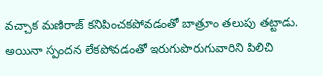వచ్చాక మణిరాజ్ కనిపించకపోవడంతో బాత్రూం తలుపు తట్టాడు. అయినా స్పందన లేకపోవడంతో ఇరుగుపొరుగువారిని పిలిచి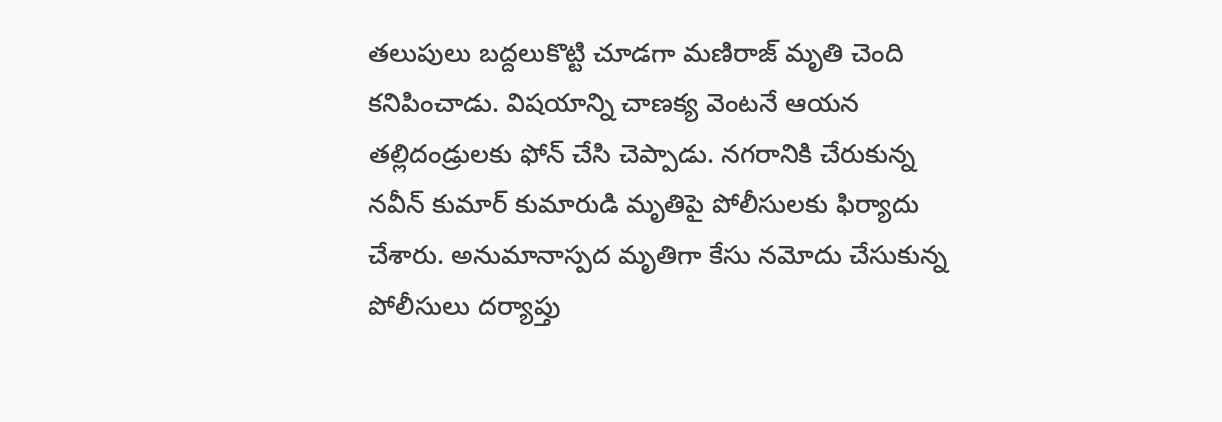తలుపులు బద్దలుకొట్టి చూడగా మణిరాజ్ మృతి చెంది కనిపించాడు. విషయాన్ని చాణక్య వెంటనే ఆయన తల్లిదండ్రులకు ఫోన్ చేసి చెప్పాడు. నగరానికి చేరుకున్న నవీన్ కుమార్ కుమారుడి మృతిపై పోలీసులకు ఫిర్యాదు చేశారు. అనుమానాస్పద మృతిగా కేసు నమోదు చేసుకున్న పోలీసులు దర్యాప్తు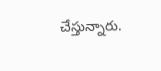చేస్తున్నారు.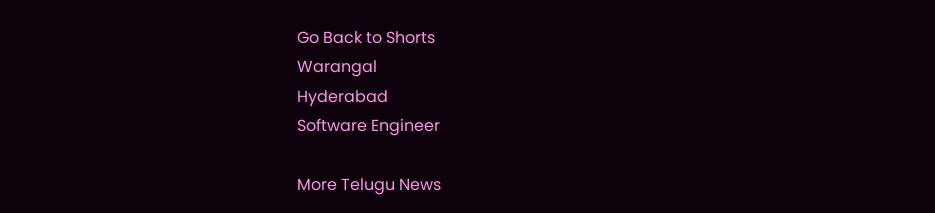Go Back to Shorts
Warangal
Hyderabad
Software Engineer

More Telugu News